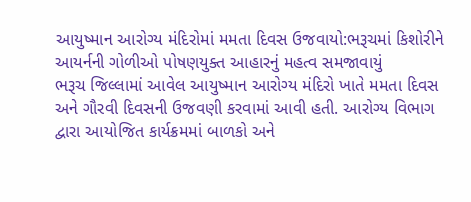આયુષ્માન આરોગ્ય મંદિરોમાં મમતા દિવસ ઉજવાયો:ભરૂચમાં કિશોરીને આયર્નની ગોળીઓ પોષણયુક્ત આહારનું મહત્વ સમજાવાયું
ભરૂચ જિલ્લામાં આવેલ આયુષ્માન આરોગ્ય મંદિરો ખાતે મમતા દિવસ અને ગૌરવી દિવસની ઉજવણી કરવામાં આવી હતી. આરોગ્ય વિભાગ દ્વારા આયોજિત કાર્યક્રમમાં બાળકો અને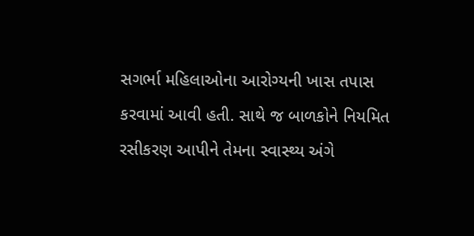સગર્ભા મહિલાઓના આરોગ્યની ખાસ તપાસ કરવામાં આવી હતી. સાથે જ બાળકોને નિયમિત રસીકરણ આપીને તેમના સ્વાસ્થ્ય અંગે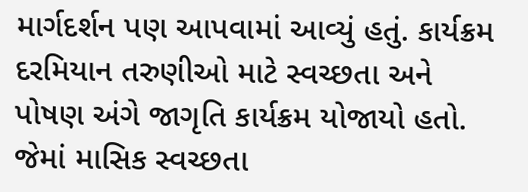માર્ગદર્શન પણ આપવામાં આવ્યું હતું. કાર્યક્રમ દરમિયાન તરુણીઓ માટે સ્વચ્છતા અને પોષણ અંગે જાગૃતિ કાર્યક્રમ યોજાયો હતો. જેમાં માસિક સ્વચ્છતા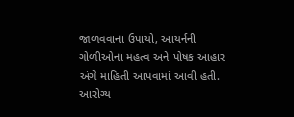જાળવવાના ઉપાયો, આયર્નની ગોળીઓના મહત્વ અને પોષક આહાર અંગે માહિતી આપવામાં આવી હતી. આરોગ્ય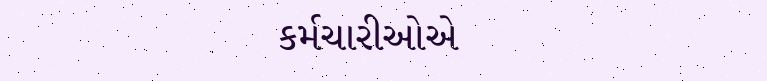કર્મચારીઓએ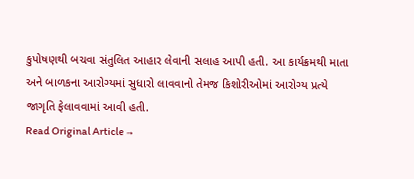કુપોષણથી બચવા સંતુલિત આહાર લેવાની સલાહ આપી હતી. આ કાર્યક્રમથી માતા અને બાળકના આરોગ્યમાં સુધારો લાવવાનો તેમજ કિશોરીઓમાં આરોગ્ય પ્રત્યે જાગૃતિ ફેલાવવામાં આવી હતી.
Read Original Article →